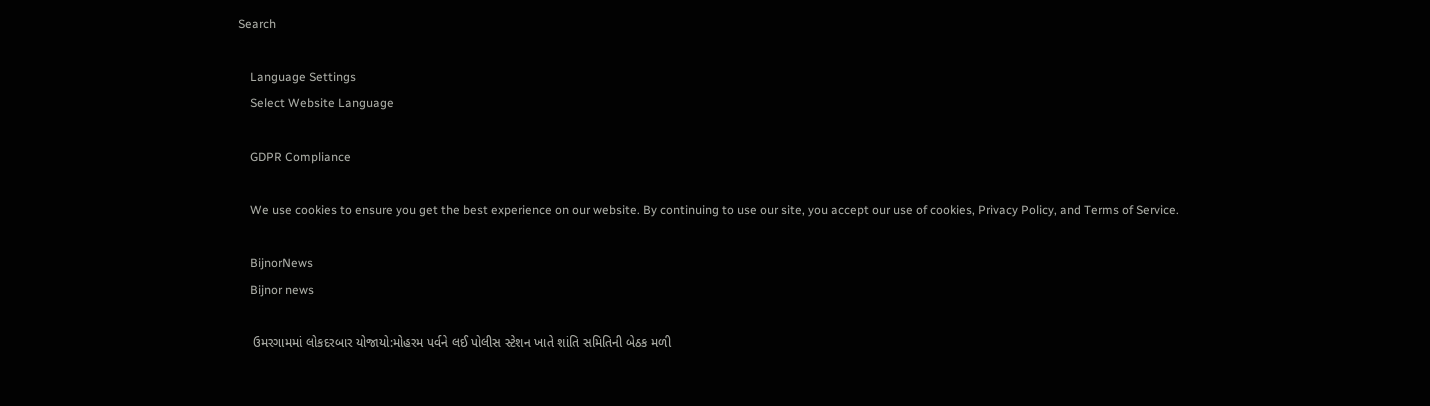Search

    Language Settings
    Select Website Language

    GDPR Compliance

    We use cookies to ensure you get the best experience on our website. By continuing to use our site, you accept our use of cookies, Privacy Policy, and Terms of Service.

    BijnorNews
    Bijnor news

    ઉમરગામમાં લોકદરબાર યોજાયો:મોહરમ પર્વને લઈ પોલીસ સ્ટેશન ખાતે શાંતિ સમિતિની બેઠક મળી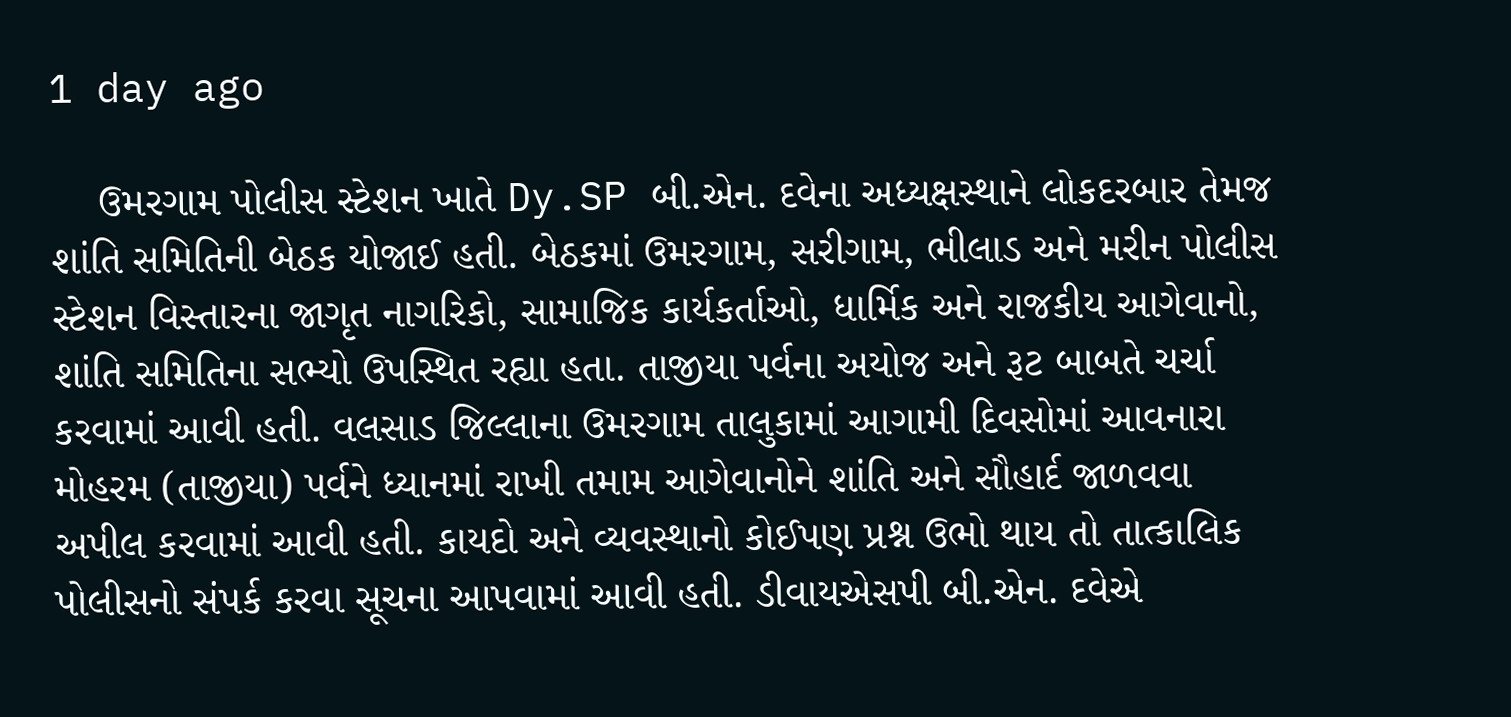1 day ago

    ઉમરગામ પોલીસ સ્ટેશન ખાતે Dy.SP બી.એન. દવેના અધ્યક્ષસ્થાને લોકદરબાર તેમજ શાંતિ સમિતિની બેઠક યોજાઈ હતી. બેઠકમાં ઉમરગામ, સરીગામ, ભીલાડ અને મરીન પોલીસ સ્ટેશન વિસ્તારના જાગૃત નાગરિકો, સામાજિક કાર્યકર્તાઓ, ધાર્મિક અને રાજકીય આગેવાનો, શાંતિ સમિતિના સભ્યો ઉપસ્થિત રહ્યા હતા. તાજીયા પર્વના અયોજ અને રૂટ બાબતે ચર્ચા કરવામાં આવી હતી. વલસાડ જિલ્લાના ઉમરગામ તાલુકામાં આગામી દિવસોમાં આવનારા મોહરમ (તાજીયા) પર્વને ધ્યાનમાં રાખી તમામ આગેવાનોને શાંતિ અને સૌહાર્દ જાળવવા અપીલ કરવામાં આવી હતી. કાયદો અને વ્યવસ્થાનો કોઈપણ પ્રશ્ન ઉભો થાય તો તાત્કાલિક પોલીસનો સંપર્ક કરવા સૂચના આપવામાં આવી હતી. ડીવાયએસપી બી.એન. દવેએ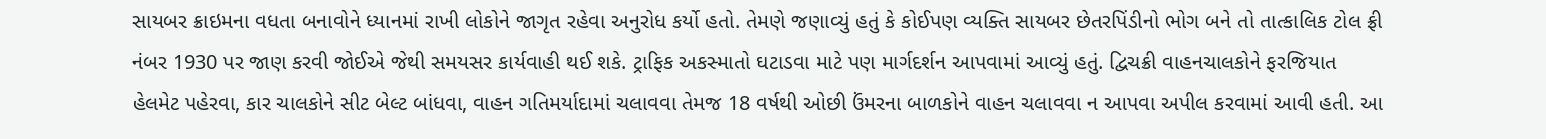સાયબર ક્રાઇમના વધતા બનાવોને ધ્યાનમાં રાખી લોકોને જાગૃત રહેવા અનુરોધ કર્યો હતો. તેમણે જણાવ્યું હતું કે કોઈપણ વ્યક્તિ સાયબર છેતરપિંડીનો ભોગ બને તો તાત્કાલિક ટોલ ફ્રી નંબર 1930 પર જાણ કરવી જોઈએ જેથી સમયસર કાર્યવાહી થઈ શકે. ટ્રાફિક અકસ્માતો ઘટાડવા માટે પણ માર્ગદર્શન આપવામાં આવ્યું હતું. દ્વિચક્રી વાહનચાલકોને ફરજિયાત હેલમેટ પહેરવા, કાર ચાલકોને સીટ બેલ્ટ બાંધવા, વાહન ગતિમર્યાદામાં ચલાવવા તેમજ 18 વર્ષથી ઓછી ઉંમરના બાળકોને વાહન ચલાવવા ન આપવા અપીલ કરવામાં આવી હતી. આ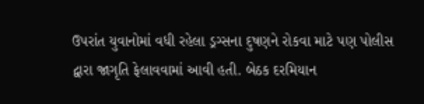ઉપરાંત યુવાનોમાં વધી રહેલા ડ્રગ્સના દુષણને રોકવા માટે પણ પોલીસ દ્વારા જાગૃતિ ફેલાવવામાં આવી હતી. બેઠક દરમિયાન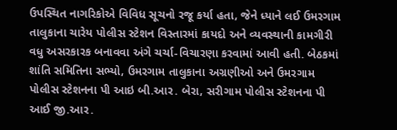ઉપસ્થિત નાગરિકોએ વિવિધ સૂચનો રજૂ કર્યા હતા, જેને ધ્યાને લઈ ઉમરગામ તાલુકાના ચારેય પોલીસ સ્ટેશન વિસ્તારમાં કાયદો અને વ્યવસ્થાની કામગીરી વધુ અસરકારક બનાવવા અંગે ચર્ચા-વિચારણા કરવામાં આવી હતી. બેઠકમાં શાંતિ સમિતિના સભ્યો, ઉમરગામ તાલુકાના અગ્રણીઓ અને ઉમરગામ પોલીસ સ્ટેશનના પી આઇ બી.આર. બેરા, સરીગામ પોલીસ સ્ટેશનના પી આઈ જી.આર.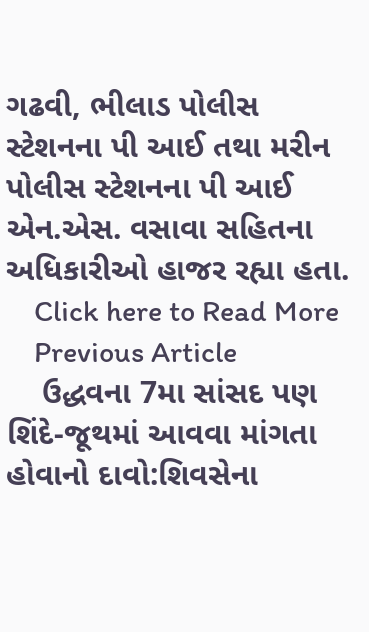ગઢવી, ભીલાડ પોલીસ સ્ટેશનના પી આઈ તથા મરીન પોલીસ સ્ટેશનના પી આઈ એન.એસ. વસાવા સહિતના અધિકારીઓ હાજર રહ્યા હતા.
    Click here to Read More
    Previous Article
    ઉદ્ધવના 7મા સાંસદ પણ શિંદે-જૂથમાં આવવા માંગતા હોવાનો દાવો:શિવસેના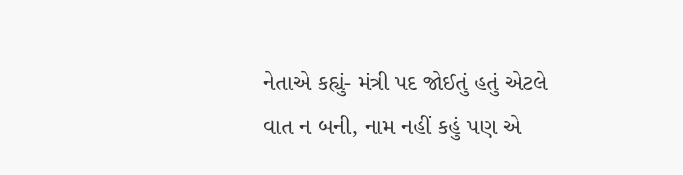નેતાએ કહ્યું- મંત્રી પદ જોઈતું હતું એટલે વાત ન બની, નામ નહીં કહું પણ એ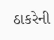ઠાકરેની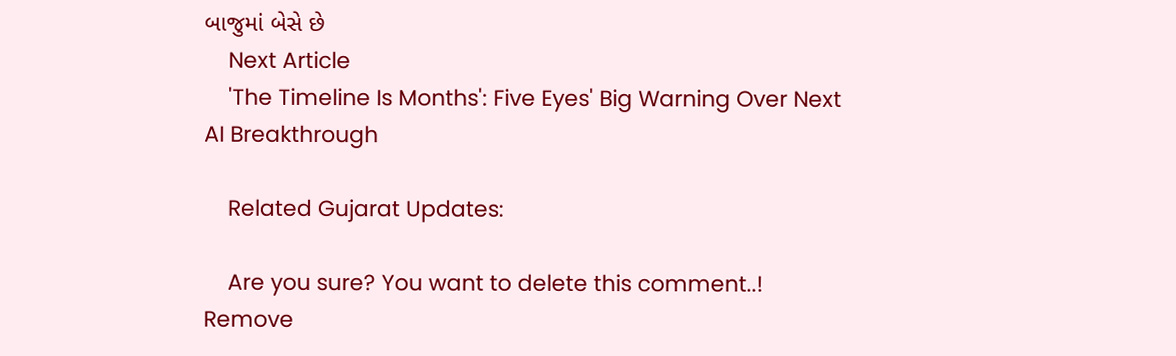બાજુમાં બેસે છે
    Next Article
    'The Timeline Is Months': Five Eyes' Big Warning Over Next AI Breakthrough

    Related Gujarat Updates:

    Are you sure? You want to delete this comment..! Remove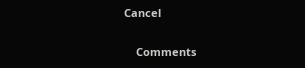Cancel

    Comments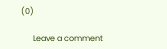(0)

      Leave a comment